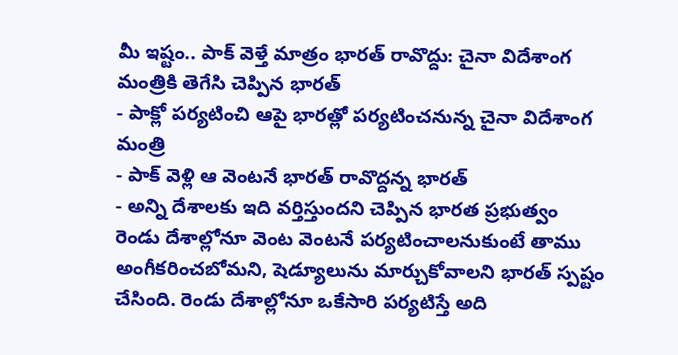మీ ఇష్టం.. పాక్ వెళ్తే మాత్రం భారత్ రావొద్దు: చైనా విదేశాంగ మంత్రికి తెగేసి చెప్పిన భారత్
- పాక్లో పర్యటించి ఆపై భారత్లో పర్యటించనున్న చైనా విదేశాంగ మంత్రి
- పాక్ వెళ్లి ఆ వెంటనే భారత్ రావొద్దన్న భారత్
- అన్ని దేశాలకు ఇది వర్తిస్తుందని చెప్పిన భారత ప్రభుత్వం
రెండు దేశాల్లోనూ వెంట వెంటనే పర్యటించాలనుకుంటే తాము అంగీకరించబోమని, షెడ్యూలును మార్చుకోవాలని భారత్ స్పష్టం చేసింది. రెండు దేశాల్లోనూ ఒకేసారి పర్యటిస్తే అది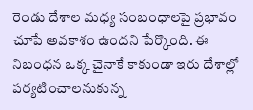రెండు దేశాల మధ్య సంబంధాలపై ప్రభావం చూపే అవకాశం ఉందని పేర్కొంది. ఈ నిబంధన ఒక్క చైనాకే కాకుండా ఇరు దేశాల్లో పర్యటించాలనుకున్న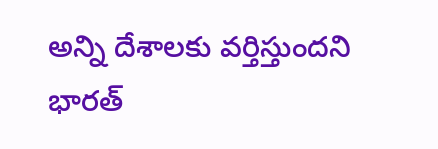అన్ని దేశాలకు వర్తిస్తుందని భారత్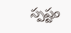స్పష్టం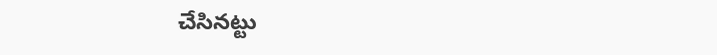చేసినట్టు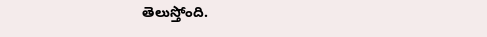తెలుస్తోంది.